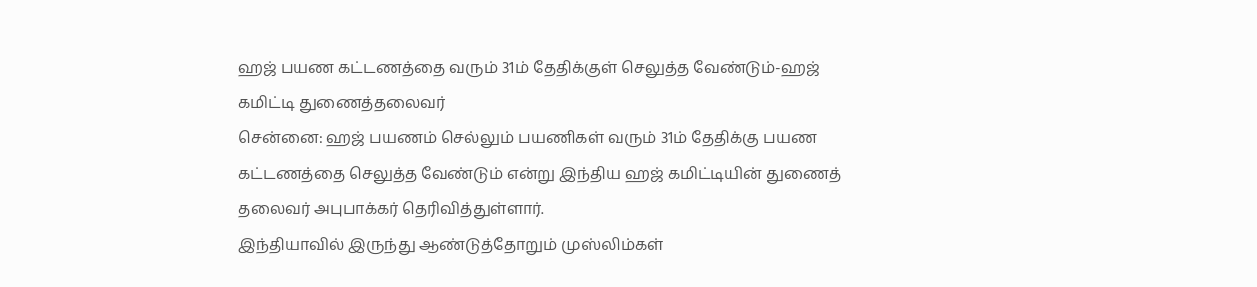ஹஜ் பயண கட்டணத்தை வரும் 31ம் தேதிக்குள் செலுத்த வேண்டும்-ஹஜ் கமிட்டி துணைத்தலைவர்
சென்னை: ஹஜ் பயணம் செல்லும் பயணிகள் வரும் 31ம் தேதிக்கு பயண கட்டணத்தை செலுத்த வேண்டும் என்று இந்திய ஹஜ் கமிட்டியின் துணைத் தலைவர் அபுபாக்கர் தெரிவித்துள்ளார்.
இந்தியாவில் இருந்து ஆண்டுத்தோறும் முஸ்லிம்கள்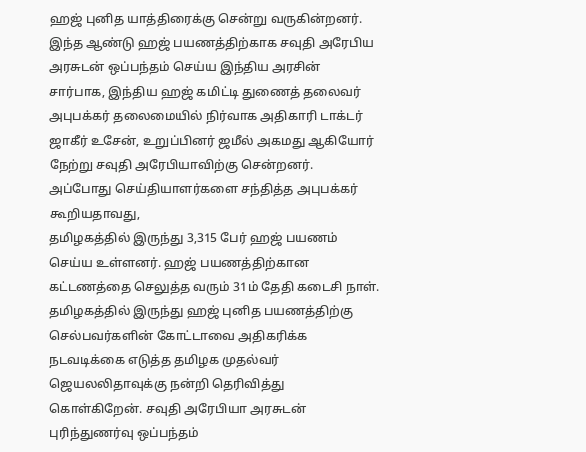ஹஜ் புனித யாத்திரைக்கு சென்று வருகின்றனர். இந்த ஆண்டு ஹஜ் பயணத்திற்காக சவுதி அரேபிய அரசுடன் ஒப்பந்தம் செய்ய இந்திய அரசின் சார்பாக, இந்திய ஹஜ் கமிட்டி துணைத் தலைவர் அபுபக்கர் தலைமையில் நிர்வாக அதிகாரி டாக்டர் ஜாகீர் உசேன், உறுப்பினர் ஜமீல் அகமது ஆகியோர் நேற்று சவுதி அரேபியாவிற்கு சென்றனர்.
அப்போது செய்தியாளர்களை சந்தித்த அபுபக்கர் கூறியதாவது,
தமிழகத்தில் இருந்து 3,315 பேர் ஹஜ் பயணம் செய்ய உள்ளனர். ஹஜ் பயணத்திற்கான கட்டணத்தை செலுத்த வரும் 31ம் தேதி கடைசி நாள். தமிழகத்தில் இருந்து ஹஜ் புனித பயணத்திற்கு செல்பவர்களின் கோட்டாவை அதிகரிக்க நடவடிக்கை எடுத்த தமிழக முதல்வர் ஜெயலலிதாவுக்கு நன்றி தெரிவித்து கொள்கிறேன். சவுதி அரேபியா அரசுடன் புரிந்துணர்வு ஒப்பந்தம்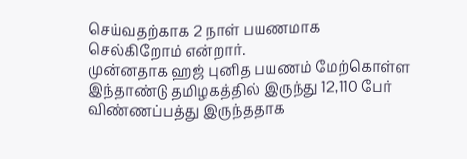செய்வதற்காக 2 நாள் பயணமாக செல்கிறோம் என்றார்.
முன்னதாக ஹஜ் புனித பயணம் மேற்கொள்ள இந்தாண்டு தமிழகத்தில் இருந்து 12,110 பேர் விண்ணப்பத்து இருந்ததாக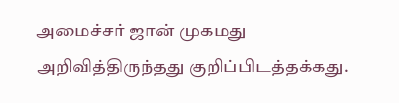அமைச்சர் ஜான் முகமது அறிவித்திருந்தது குறிப்பிடத்தக்கது.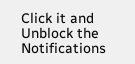Click it and Unblock the Notifications